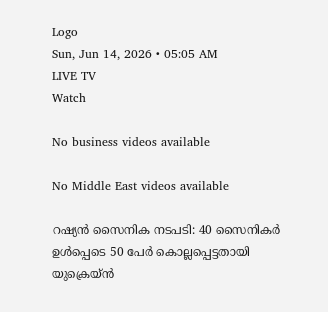Logo
Sun, Jun 14, 2026 • 05:05 AM
LIVE TV
Watch

No business videos available

No Middle East videos available

റഷ്യന്‍ സൈനിക നടപടി: 40 സൈനികര്‍ ഉള്‍പ്പെടെ 50 പേര്‍ കൊല്ലപ്പെട്ടതായി യുക്രെയ്ന്‍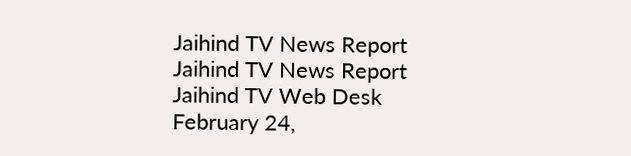Jaihind TV News Report
Jaihind TV News Report
Jaihind TV Web Desk
February 24,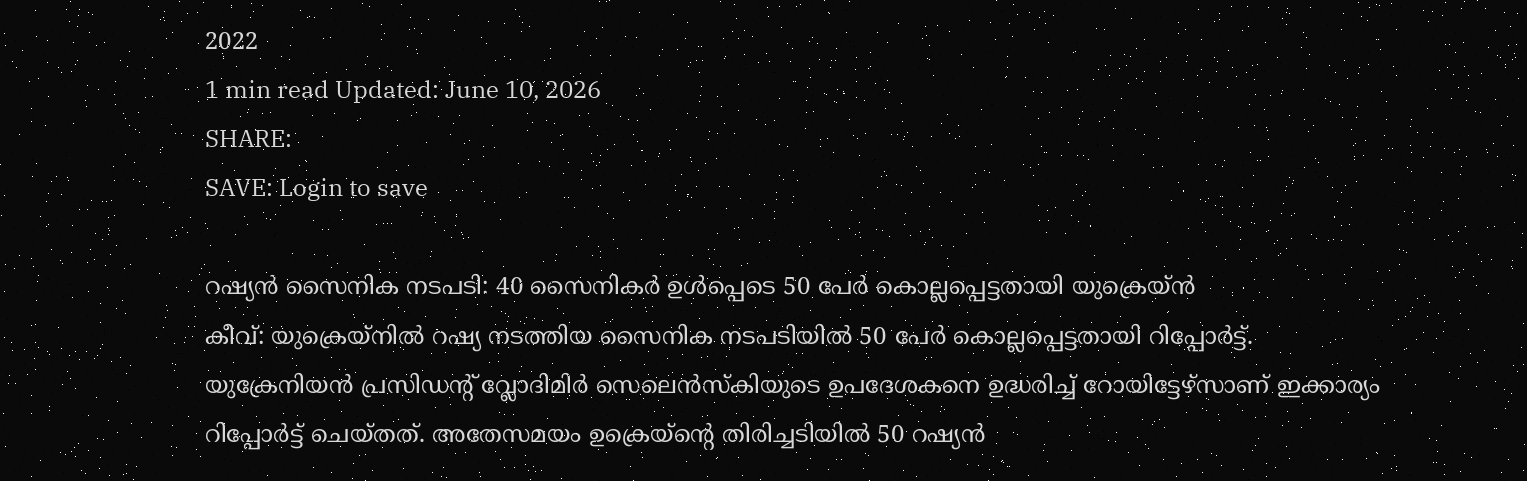2022
1 min read Updated: June 10, 2026
SHARE:
SAVE: Login to save

റഷ്യന്‍ സൈനിക നടപടി: 40 സൈനികര്‍ ഉള്‍പ്പെടെ 50 പേര്‍ കൊല്ലപ്പെട്ടതായി യുക്രെയ്ന്‍
കീവ്: യുക്രെയ്നില്‍ റഷ്യ നടത്തിയ സൈനിക നടപടിയില്‍ 50 പേര്‍ കൊല്ലപ്പെട്ടതായി റിപ്പോര്‍ട്ട്. യുക്രേനിയന്‍ പ്രസിഡന്‍റ് വ്ലോദിമിർ സെലെന്‍സ്കിയുടെ ഉപദേശകനെ ഉദ്ധരിച്ച് റോയിട്ടേഴ്സാണ് ഇക്കാര്യം റിപ്പോർട്ട് ചെയ്തത്. അതേസമയം ഉക്രെയ്ന്‍റെ തിരിച്ചടിയില്‍ 50 റഷ്യന്‍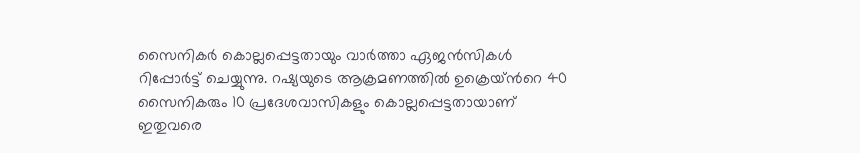സൈനികർ കൊല്ലപ്പെട്ടതായും വാർത്താ ഏജന്‍സികള്‍ റിപ്പോർട്ട് ചെയ്യുന്നു. റഷ്യയുടെ ആക്രമണത്തില്‍ ഉക്രെയ്ന്‍റെ 40 സൈനികരും 10 പ്രദേശവാസികളും കൊല്ലപ്പെട്ടതായാണ് ഇതുവരെ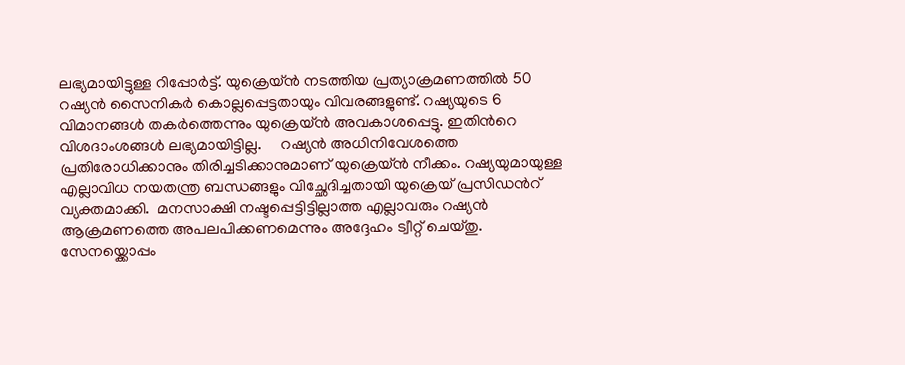ലഭ്യമായിട്ടുള്ള റിപ്പോർട്ട്. യുക്രെയ്ന്‍ നടത്തിയ പ്രത്യാക്രമണത്തില്‍ 50 റഷ്യന്‍ സൈനികർ കൊല്ലപ്പെട്ടതായും വിവരങ്ങളുണ്ട്. റഷ്യയുടെ 6 വിമാനങ്ങള്‍ തകര്‍ത്തെന്നും യുക്രെയ്ന്‍ അവകാശപ്പെട്ടു. ഇതിന്‍റെ വിശദാംശങ്ങള്‍ ലഭ്യമായിട്ടില്ല.     റഷ്യന്‍ അധിനിവേശത്തെ പ്രതിരോധിക്കാനും തിരിച്ചടിക്കാനുമാണ് യുക്രെയ്ന്‍ നീക്കം. റഷ്യയുമായുള്ള എല്ലാവിധ നയതന്ത്ര ബന്ധങ്ങളും വിച്ഛേദിച്ചതായി യുക്രെയ് പ്രസിഡന്‍റ് വ്യക്തമാക്കി.  മനസാക്ഷി നഷ്ടപ്പെട്ടിട്ടില്ലാത്ത എല്ലാവരും റഷ്യൻ ആക്രമണത്തെ അപലപിക്കണമെന്നും അദ്ദേഹം ട്വീറ്റ് ചെയ്തു. സേനയ്ക്കൊപ്പം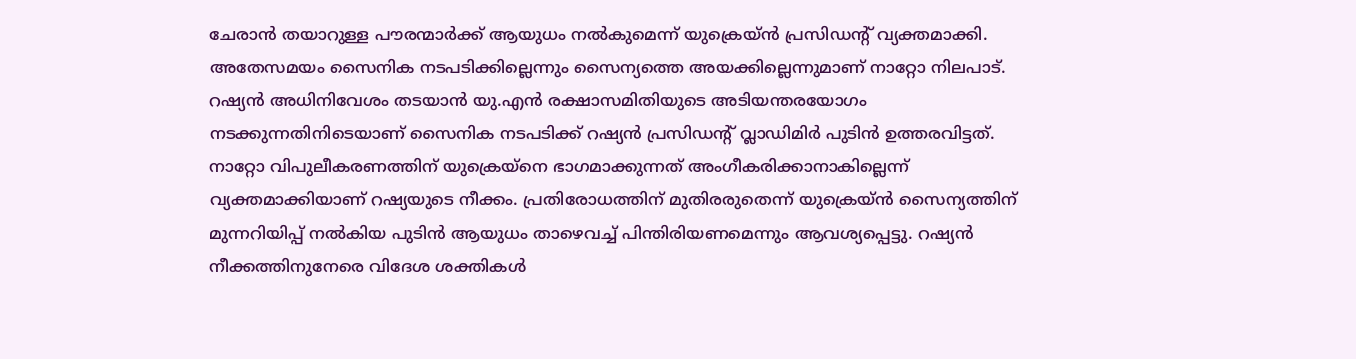ചേരാന്‍ തയാറുള്ള പൗരന്മാർക്ക് ആയുധം നല്‍കുമെന്ന് യുക്രെയ്ന്‍ പ്രസിഡന്‍റ് വ്യക്തമാക്കി. അതേസമയം സൈനിക നടപടിക്കില്ലെന്നും സൈന്യത്തെ അയക്കില്ലെന്നുമാണ് നാറ്റോ നിലപാട്. റഷ്യന്‍ അധിനിവേശം തടയാന്‍ യു.എന്‍ രക്ഷാസമിതിയുടെ അടിയന്തരയോഗം നടക്കുന്നതിനിടെയാണ് സൈനിക നടപടിക്ക് റഷ്യന്‍ പ്രസിഡന്‍റ് വ്ലാഡിമിര്‍ പുടിന്‍ ഉത്തരവിട്ടത്. നാറ്റോ വിപുലീകരണത്തിന് യുക്രെയ്‍നെ ഭാഗമാക്കുന്നത് അംഗീകരിക്കാനാകില്ലെന്ന് വ്യക്തമാക്കിയാണ് റഷ്യയുടെ നീക്കം. പ്രതിരോധത്തിന് മുതിരരുതെന്ന് യുക്രെയ്ന്‍ സൈന്യത്തിന് മുന്നറിയിപ്പ് നല്‍കിയ പുടിന്‍ ആയുധം താഴെവച്ച് പിന്തിരിയണമെന്നും ആവശ്യപ്പെട്ടു. റഷ്യന്‍ നീക്കത്തിനുനേരെ വിദേശ ശക്തികള്‍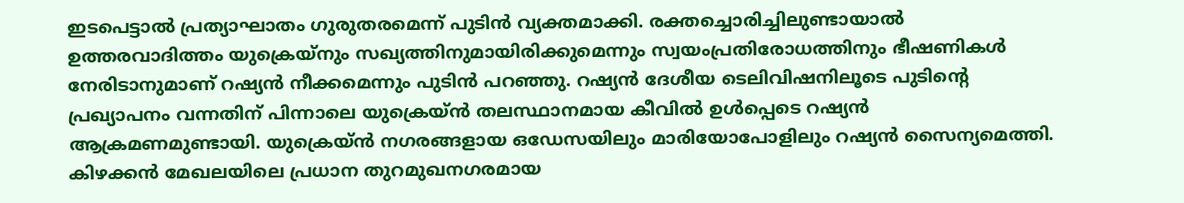ഇടപെട്ടാല്‍ പ്രത്യാഘാതം ഗുരുതരമെന്ന് പുടിന്‍ വ്യക്തമാക്കി. രക്തച്ചൊരിച്ചിലുണ്ടായാല്‍ ഉത്തരവാദിത്തം യുക്രെയ്നും സഖ്യത്തിനുമായിരിക്കുമെന്നും സ്വയംപ്രതിരോധത്തിനും ഭീഷണികള്‍ നേരിടാനുമാണ് റഷ്യന്‍ നീക്കമെന്നും പുടിന്‍ പറഞ്ഞു. റഷ്യന്‍ ദേശീയ ടെലിവിഷനിലൂടെ പുടിന്‍റെ പ്രഖ്യാപനം വന്നതിന് പിന്നാലെ യുക്രെയ്ന്‍ തലസ്ഥാനമായ കീവില്‍ ഉള്‍പ്പെടെ റഷ്യന്‍ ആക്രമണമുണ്ടായി. യുക്രെയ്ന്‍ നഗരങ്ങളായ ഒഡേസയിലും മാരിയോപോളിലും റഷ്യന്‍ സൈന്യമെത്തി. കിഴക്കന്‍ മേഖലയിലെ പ്രധാന തുറമുഖനഗരമായ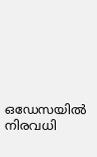ഒഡേസയില്‍ നിരവധി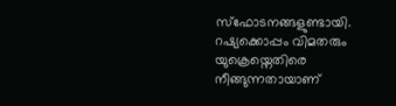സ്ഫോടനങ്ങളുണ്ടായി. റഷ്യക്കൊപ്പം വിമതരും യുക്രെയ്നെതിരെ നീങ്ങുന്നതായാണ്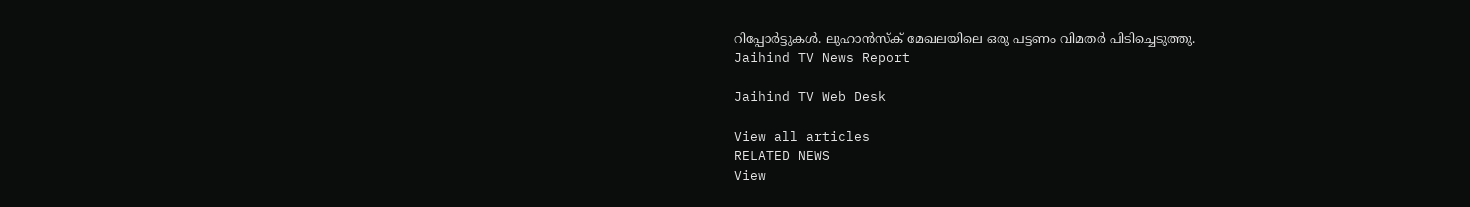റിപ്പോര്‍ട്ടുകള്‍. ലുഹാൻസ്ക് മേഖലയിലെ ഒരു പട്ടണം വിമതര്‍ പിടിച്ചെടുത്തു.
Jaihind TV News Report

Jaihind TV Web Desk

View all articles
RELATED NEWS
View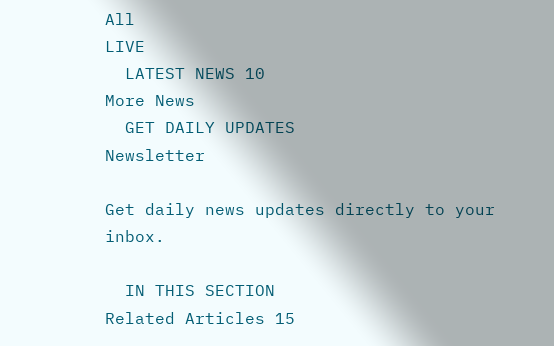All
LIVE
  LATEST NEWS 10
More News
  GET DAILY UPDATES
Newsletter

Get daily news updates directly to your inbox.

  IN THIS SECTION
Related Articles 15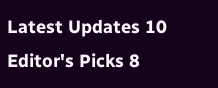Latest Updates 10
Editor's Picks 8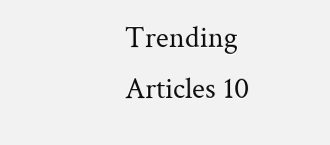Trending Articles 10